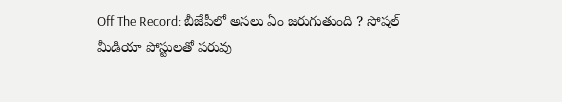Off The Record: బీజేపీలో అసలు ఏం జరుగుతుంది ? సోషల్ మీడియా పోస్టులతో పరువు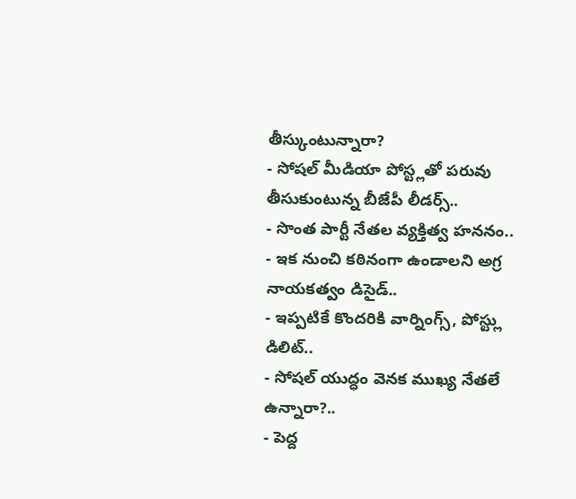తీస్కుంటున్నారా?
- సోషల్ మీడియా పోస్ట్లతో పరువు తీసుకుంటున్న బీజేపీ లీడర్స్..
- సొంత పార్టీ నేతల వ్యక్తిత్వ హననం..
- ఇక నుంచి కఠినంగా ఉండాలని అగ్ర నాయకత్వం డిసైడ్..
- ఇప్పటికే కొందరికి వార్నింగ్స్, పోస్ట్లు డిలిట్..
- సోషల్ యుద్ధం వెనక ముఖ్య నేతలే ఉన్నారా?..
- పెద్ద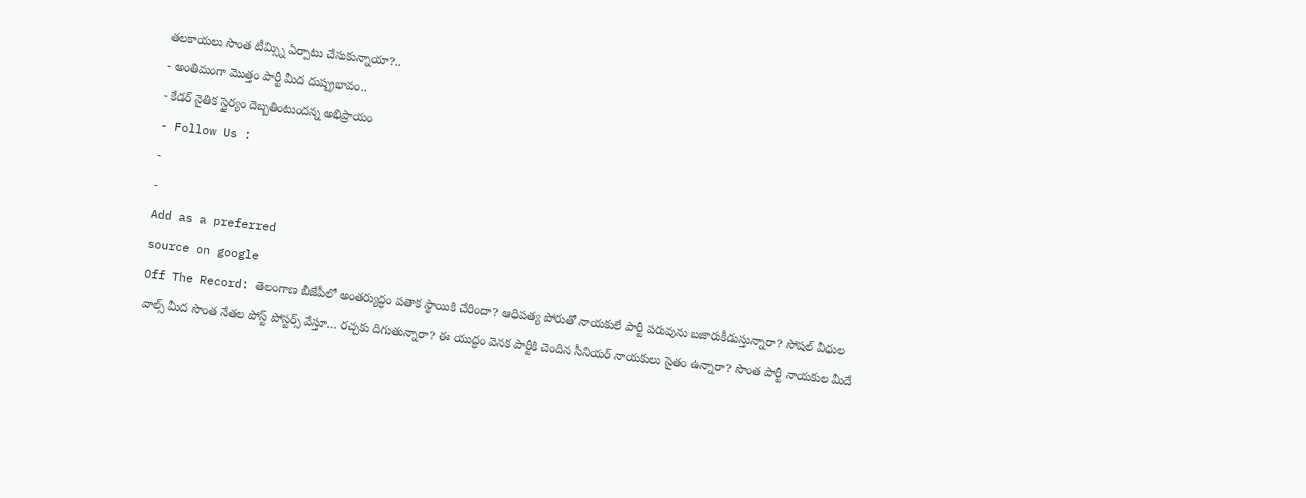తలకాయలు సొంత టీమ్స్ని ఏర్పాటు చేసుకున్నాయా?..
- అంతిమంగా మొత్తం పార్టీ మీద దుష్ప్రభావం..
- కేడర్ నైతిక స్థైర్యం దెబ్బతింటుందన్న అభిప్రాయం
- Follow Us :
-
-
Add as a preferred
source on google
Off The Record: తెలంగాణ బీజేపీలో అంతర్యుద్ధం పతాక స్థాయికి చేరిందా? ఆధిపత్య పోరుతో నాయకులే పార్టీ పరువును బజారుకీడుస్తున్నారా? సోషల్ వీధుల వాల్స్ మీద సొంత నేతల పోస్ట్ పోస్టర్స్ వేస్తూ… రచ్చకు దిగుతున్నారా? ఈ యుద్ధం వెనక పార్టీకి చెందిన సీనియర్ నాయకులు సైతం ఉన్నారా? సొంత పార్టీ నాయకుల మీదే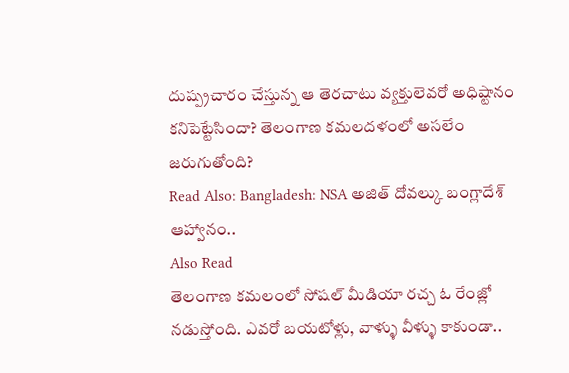దుష్ప్రచారం చేస్తున్న ఆ తెరచాటు వ్యక్తులెవరో అధిష్టానం కనిపెట్టేసిందా? తెలంగాణ కమలదళంలో అసలేం జరుగుతోంది?
Read Also: Bangladesh: NSA అజిత్ దోవల్కు బంగ్లాదేశ్ ఆహ్వానం..
Also Read
తెలంగాణ కమలంలో సోషల్ మీడియా రచ్చ ఓ రేంజ్లో నడుస్తోంది. ఎవరో బయటోళ్లు, వాళ్ళు వీళ్ళు కాకుండా..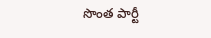సొంత పార్టీ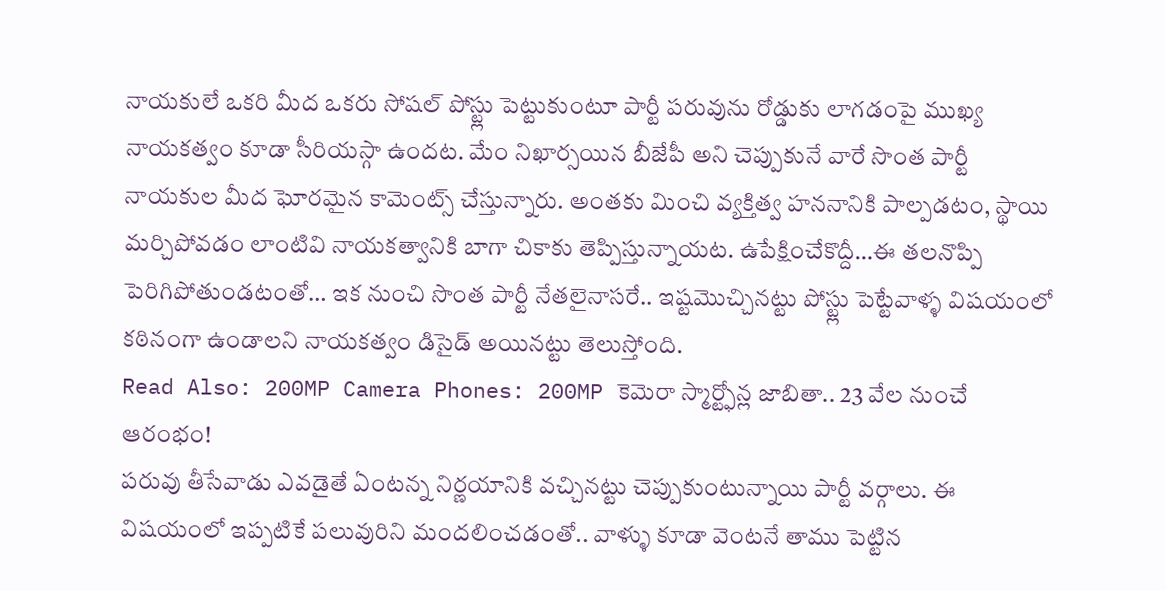నాయకులే ఒకరి మీద ఒకరు సోషల్ పోస్ట్లు పెట్టుకుంటూ పార్టీ పరువును రోడ్డుకు లాగడంపై ముఖ్య నాయకత్వం కూడా సీరియస్గా ఉందట. మేం నిఖార్సయిన బీజేపీ అని చెప్పుకునే వారే సొంత పార్టీ నాయకుల మీద ఘోరమైన కామెంట్స్ చేస్తున్నారు. అంతకు మించి వ్యక్తిత్వ హననానికి పాల్పడటం, స్థాయి మర్చిపోవడం లాంటివి నాయకత్వానికి బాగా చికాకు తెప్పిస్తున్నాయట. ఉపేక్షించేకొద్దీ…ఈ తలనొప్పి పెరిగిపోతుండటంతో… ఇక నుంచి సొంత పార్టీ నేతలైనాసరే.. ఇష్టమొచ్చినట్టు పోస్ట్లు పెట్టేవాళ్ళ విషయంలో కఠినంగా ఉండాలని నాయకత్వం డిసైడ్ అయినట్టు తెలుస్తోంది.
Read Also: 200MP Camera Phones: 200MP కెమెరా స్మార్ట్ఫోన్ల జాబితా.. 23 వేల నుంచే ఆరంభం!
పరువు తీసేవాడు ఎవడైతే ఏంటన్న నిర్ణయానికి వచ్చినట్టు చెప్పుకుంటున్నాయి పార్టీ వర్గాలు. ఈ విషయంలో ఇప్పటికే పలువురిని మందలించడంతో.. వాళ్ళు కూడా వెంటనే తాము పెట్టిన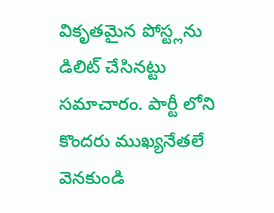వికృతమైన పోస్ట్లను డిలిట్ చేసినట్టు సమాచారం. పార్టీ లోని కొందరు ముఖ్యనేతలే వెనకుండి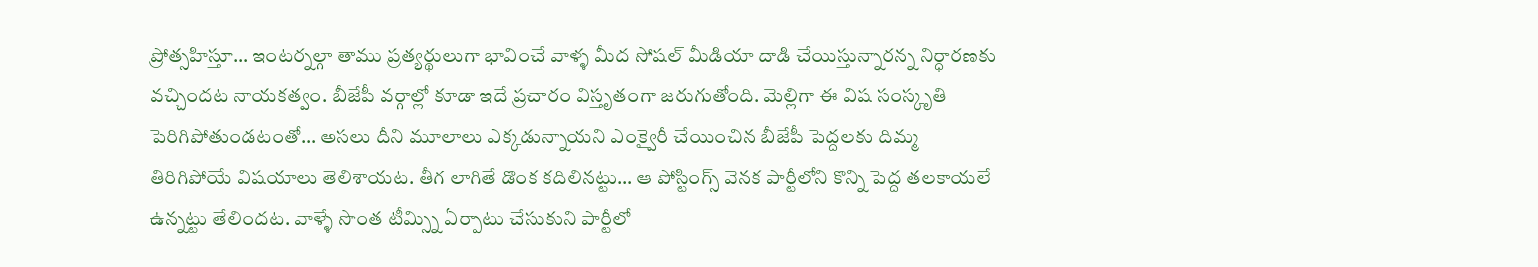ప్రోత్సహిస్తూ… ఇంటర్నల్గా తాము ప్రత్యర్థులుగా భావించే వాళ్ళ మీద సోషల్ మీడియా దాడి చేయిస్తున్నారన్న నిర్ధారణకు వచ్చిందట నాయకత్వం. బీజేపీ వర్గాల్లో కూడా ఇదే ప్రచారం విస్తృతంగా జరుగుతోంది. మెల్లిగా ఈ విష సంస్కృతి పెరిగిపోతుండటంతో… అసలు దీని మూలాలు ఎక్కడున్నాయని ఎంక్వైరీ చేయించిన బీజేపీ పెద్దలకు దిమ్మ తిరిగిపోయే విషయాలు తెలిశాయట. తీగ లాగితే డొంక కదిలినట్టు… ఆ పోస్టింగ్స్ వెనక పార్టీలోని కొన్ని పెద్ద తలకాయలే ఉన్నట్టు తేలిందట. వాళ్ళే సొంత టీమ్స్ని ఏర్పాటు చేసుకుని పార్టీలో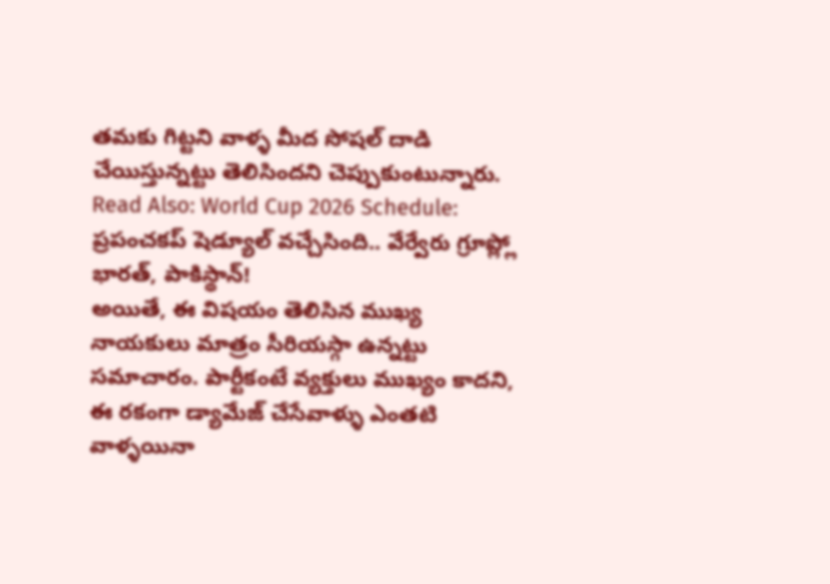తమకు గిట్టని వాళ్ళ మీద సోషల్ దాడి చేయిస్తున్నట్టు తెలిసిందని చెప్పుకుంటున్నారు.
Read Also: World Cup 2026 Schedule: ప్రపంచకప్ షెడ్యూల్ వచ్చేసింది.. వేర్వేరు గ్రూప్ల్లో భారత్, పాకిస్థాన్!
అయితే, ఈ విషయం తెలిసిన ముఖ్య నాయకులు మాత్రం సీరియస్గా ఉన్నట్టు సమాచారం. పార్టీకంటే వ్యక్తులు ముఖ్యం కాదని, ఈ రకంగా డ్యామేజ్ చేసేవాళ్ళు ఎంతటి వాళ్ళయినా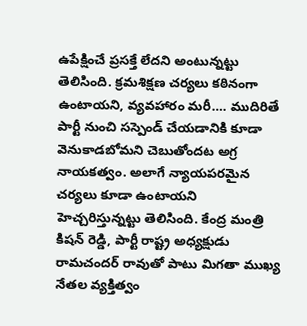ఉపేక్షించే ప్రసక్తే లేదని అంటున్నట్టు తెలిసింది. క్రమశిక్షణ చర్యలు కఠినంగా ఉంటాయని, వ్యవహారం మరీ…. ముదిరితే పార్టీ నుంచి సస్పెండ్ చేయడానికి కూడా వెనుకాడబోమని చెబుతోందట అగ్ర నాయకత్వం. అలాగే న్యాయపరమైన చర్యలు కూడా ఉంటాయని హెచ్చరిస్తున్నట్టు తెలిసింది. కేంద్ర మంత్రి కిషన్ రెడ్డి, పార్టీ రాష్ట్ర అధ్యక్షుడు రామచందర్ రావుతో పాటు మిగతా ముఖ్య నేతల వ్యక్తిత్వం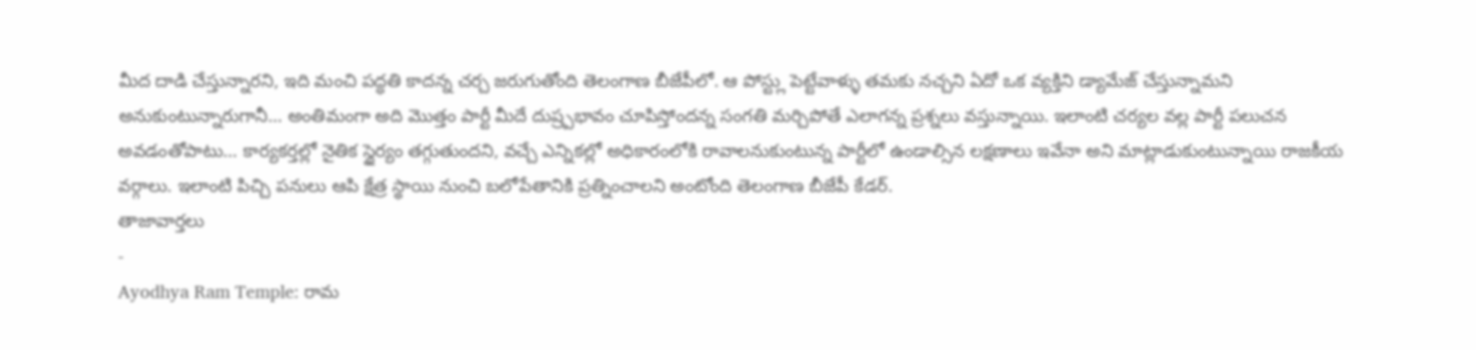మీద దాడి చేస్తున్నారని, ఇది మంచి పద్ధతి కాదన్న చర్చ జరుగుతోంది తెలంగాణ బీజేపీలో. ఆ పోస్ట్లు పెట్టేవాళ్ళు తమకు నచ్చని ఏదో ఒక వ్యక్తిని డ్యామేజ్ చేస్తున్నామని అనుకుంటున్నారుగానీ… అంతిమంగా అది మొత్తం పార్టీ మీదే దుష్ర్పభావం చూపిస్తోందన్న సంగతి మర్చిపోతే ఎలాగన్న ప్రశ్నలు వస్తున్నాయి. ఇలాంటి చర్యల వల్ల పార్టీ పలుచన అవడంతోపాటు… కార్యకర్తల్లో నైతిక స్థైర్యం తగ్గుతుందని, వచ్చే ఎన్నికల్లో అధికారంలోకి రావాలనుకుంటున్న పార్టీలో ఉండాల్సిన లక్షణాలు ఇవేనా అని మాట్లాడుకుంటున్నాయి రాజకీయ వర్గాలు. ఇలాంటి పిచ్చి పనులు ఆపి క్షేత్ర స్థాయి నుంచి బలోపేతానికి ప్రత్నించాలని అంటోంది తెలంగాణ బీజేపీ కేడర్.
తాజావార్తలు
-
Ayodhya Ram Temple: రామ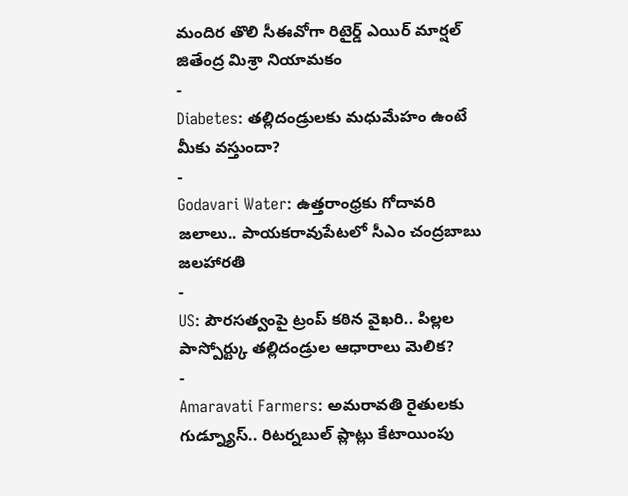మందిర తొలి సీఈవోగా రిటైర్డ్ ఎయిర్ మార్షల్ జితేంద్ర మిశ్రా నియామకం
-
Diabetes: తల్లిదండ్రులకు మధుమేహం ఉంటే మీకు వస్తుందా?
-
Godavari Water: ఉత్తరాంధ్రకు గోదావరి జలాలు.. పాయకరావుపేటలో సీఎం చంద్రబాబు జలహారతి
-
US: పౌరసత్వంపై ట్రంప్ కఠిన వైఖరి.. పిల్లల పాస్పోర్ట్కు తల్లిదండ్రుల ఆధారాలు మెలిక?
-
Amaravati Farmers: అమరావతి రైతులకు గుడ్న్యూస్.. రిటర్నబుల్ ప్లాట్లు కేటాయింపు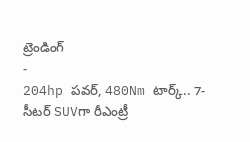ట్రెండింగ్
-
204hp పవర్, 480Nm టార్క్.. 7-సీటర్ SUVగా రీఎంట్రీ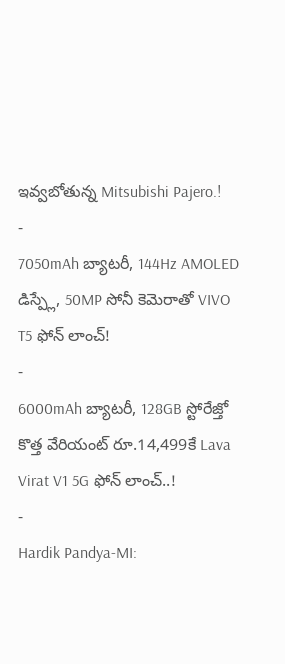ఇవ్వబోతున్న Mitsubishi Pajero.!
-
7050mAh బ్యాటరీ, 144Hz AMOLED డిస్ప్లే, 50MP సోనీ కెమెరాతో VIVO T5 ఫోన్ లాంచ్!
-
6000mAh బ్యాటరీ, 128GB స్టోరేజ్తో కొత్త వేరియంట్ రూ.14,499కే Lava Virat V1 5G ఫోన్ లాంచ్..!
-
Hardik Pandya-MI: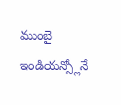ముంబై ఇండియన్స్లోనే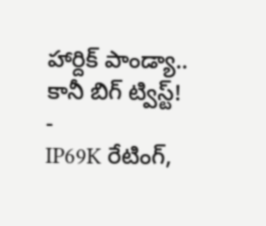హార్దిక్ పాండ్యా.. కానీ బిగ్ ట్విస్ట్!
-
IP69K రేటింగ్,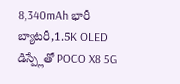8,340mAh భారీ బ్యాటరీ,1.5K OLED డిస్ప్లేతో POCO X8 5G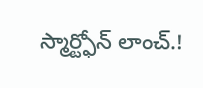స్మార్ట్ఫోన్ లాంచ్.!